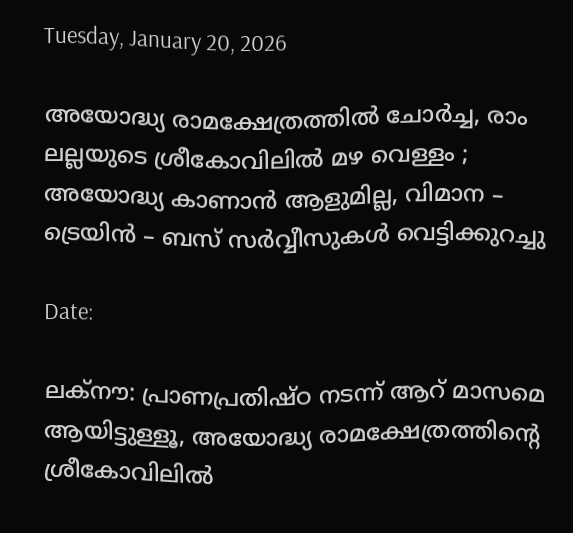Tuesday, January 20, 2026

അയോദ്ധ്യ രാമക്ഷേത്രത്തിൽ ചോർച്ച, രാം ലല്ലയുടെ ശ്രീകോവിലിൽ മഴ വെള്ളം ; അയോദ്ധ്യ കാണാൻ ആളുമില്ല, വിമാന – ട്രെയിന്‍ – ബസ് സര്‍വ്വീസുകള്‍ വെട്ടിക്കുറച്ചു

Date:

ലക്നൗ: പ്രാണപ്രതിഷ്ഠ നടന്ന് ആറ് മാസമെ ആയിട്ടുള്ളൂ, അയോദ്ധ്യ രാമക്ഷേത്രത്തിന്റെ ശ്രീകോവിലിൽ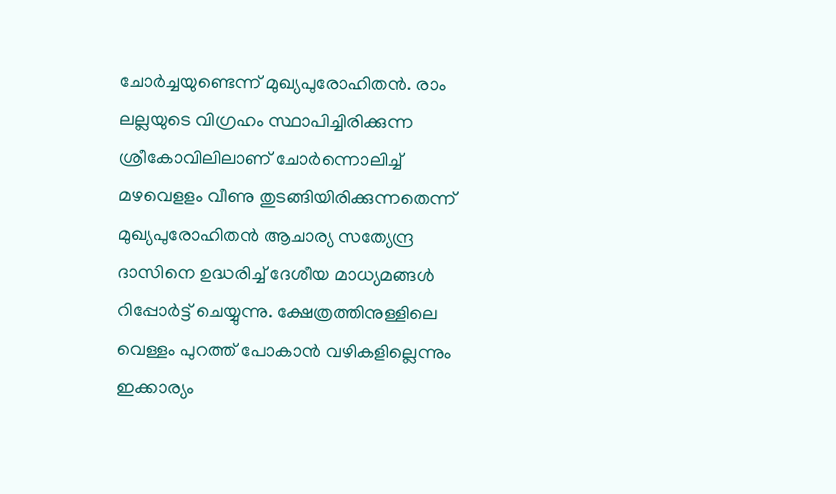ചോ‍ർച്ചയുണ്ടെന്ന് മുഖ്യപുരോഹിതൻ. രാം ലല്ലയുടെ വിഗ്രഹം സ്ഥാപിച്ചിരിക്കുന്ന ശ്രീകോവിലിലാണ് ചോർന്നൊലിച്ച് മഴവെളളം വീണു തുടങ്ങിയിരിക്കുന്നതെന്ന് മുഖ്യപുരോഹിതൻ ആചാര്യ സത്യേന്ദ്ര ദാസിനെ ഉദ്ധരിച്ച് ദേശീയ മാധ്യമങ്ങൾ റിപ്പോ‍ർട്ട് ചെയ്യുന്നു. ക്ഷേത്രത്തിനുള്ളിലെ വെള്ളം പുറത്ത് പോകാൻ വഴികളില്ലെന്നും ഇക്കാര്യം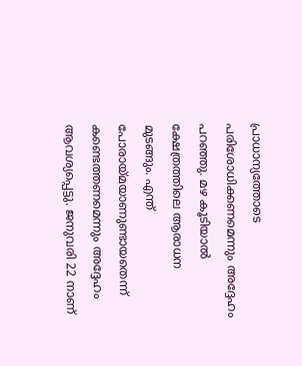പ്രാധാന്യത്തോടെ പരിശോധിക്കണമെന്നും അദ്ദേഹം പറഞ്ഞു. മഴ കൂടിയാൽ ക്ഷേത്രത്തിലെ ആരാധന മുടങ്ങും. എന്ത് പോരായ്മയാണുണ്ടായതെന്ന് കണ്ടെത്തണമെന്നും അദ്ദേഹം ആവശ്യപ്പെട്ടു. ജനുവരി 22 നാണ്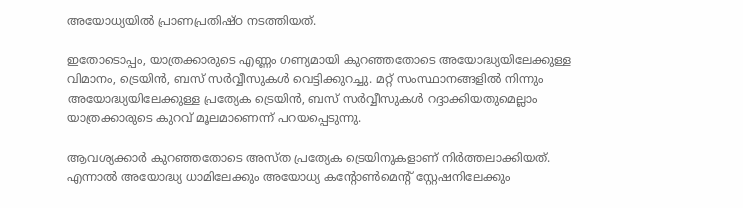അയോധ്യയിൽ പ്രാണപ്രതിഷ്ഠ നടത്തിയത്.

ഇതോടൊപ്പം, യാത്രക്കാരുടെ എണ്ണം ഗണ്യമായി കുറഞ്ഞതോടെ അയോദ്ധ്യയിലേക്കുള്ള വിമാനം, ട്രെയിന്‍, ബസ് സര്‍വ്വീസുകള്‍ വെട്ടിക്കുറച്ചു. മറ്റ് സംസ്ഥാനങ്ങളില്‍ നിന്നും അയോദ്ധ്യയിലേക്കുള്ള പ്രത്യേക ട്രെയിൻ, ബസ് സര്‍വ്വീസുകൾ റദ്ദാക്കിയതുമെല്ലാം യാത്രക്കാരുടെ കുറവ് മൂലമാണെന്ന് പറയപ്പെടുന്നു.

ആവശ്യക്കാര്‍ കുറഞ്ഞതോടെ അസ്ത പ്രത്യേക ട്രെയിനുകളാണ് നിർത്തലാക്കിയത്. എന്നാല്‍ അയോദ്ധ്യ ധാമിലേക്കും അയോധ്യ കന്റോണ്‍മെന്റ് സ്റ്റേഷനിലേക്കും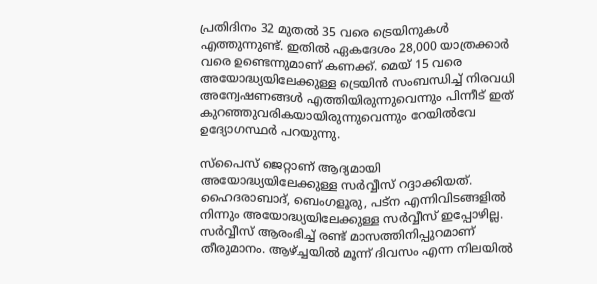പ്രതിദിനം 32 മുതല്‍ 35 വരെ ട്രെയിനുകള്‍ എത്തുന്നുണ്ട്. ഇതില്‍ ഏകദേശം 28,000 യാത്രക്കാര്‍ വരെ ഉണ്ടെന്നുമാണ് കണക്ക്. മെയ് 15 വരെ അയോദ്ധ്യയിലേക്കുള്ള ട്രെയിന്‍ സംബന്ധിച്ച് നിരവധി അന്വേഷണങ്ങള്‍ എത്തിയിരുന്നുവെന്നും പിന്നീട് ഇത് കുറഞ്ഞുവരികയായിരുന്നുവെന്നും റേയില്‍വേ ഉദ്യോഗസ്ഥര്‍ പറയുന്നു.

സ്‌പൈസ് ജെറ്റാണ് ആദ്യമായി അയോദ്ധ്യയിലേക്കുള്ള സര്‍വ്വീസ് റദ്ദാക്കിയത്. ഹൈദരാബാദ്, ബെംഗളൂരു, പട്‌ന എന്നിവിടങ്ങളില്‍ നിന്നും അയോദ്ധ്യയിലേക്കുള്ള സര്‍വ്വീസ് ഇപ്പോഴില്ല. സര്‍വ്വീസ് ആരംഭിച്ച് രണ്ട് മാസത്തിനിപ്പുറമാണ് തീരുമാനം. ആഴ്ച്ചയില്‍ മൂന്ന് ദിവസം എന്ന നിലയില്‍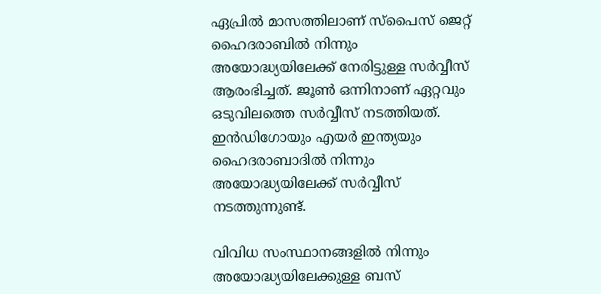ഏപ്രില്‍ മാസത്തിലാണ് സ്‌പൈസ് ജെറ്റ് ഹൈദരാബില്‍ നിന്നും അയോദ്ധ്യയിലേക്ക് നേരിട്ടുള്ള സര്‍വ്വീസ് ആരംഭിച്ചത്. ജൂണ്‍ ഒന്നിനാണ് ഏറ്റവും ഒടുവിലത്തെ സര്‍വ്വീസ് നടത്തിയത്. ഇന്‍ഡിഗോയും എയര്‍ ഇന്ത്യയും ഹൈദരാബാദില്‍ നിന്നും അയോദ്ധ്യയിലേക്ക് സര്‍വ്വീസ് നടത്തുന്നുണ്ട്.

വിവിധ സംസ്ഥാനങ്ങളില്‍ നിന്നും അയോദ്ധ്യയിലേക്കുള്ള ബസ്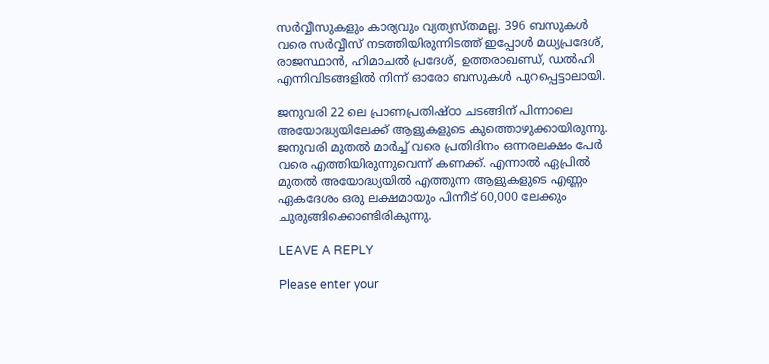സര്‍വ്വീസുകളും കാര്യവും വ്യത്യസ്തമല്ല. 396 ബസുകള്‍ വരെ സര്‍വ്വീസ് നടത്തിയിരുന്നിടത്ത് ഇപ്പോള്‍ മധ്യപ്രദേശ്, രാജസ്ഥാന്‍, ഹിമാചല്‍ പ്രദേശ്, ഉത്തരാഖണ്ഡ്, ഡല്‍ഹി എന്നിവിടങ്ങളില്‍ നിന്ന് ഓരോ ബസുകള്‍ പുറപ്പെട്ടാലായി.

ജനുവരി 22 ലെ പ്രാണപ്രതിഷ്ഠാ ചടങ്ങിന് പിന്നാലെ അയോദ്ധ്യയിലേക്ക് ആളുകളുടെ കുത്തൊഴുക്കായിരുന്നു. ജനുവരി മുതല്‍ മാര്‍ച്ച് വരെ പ്രതിദിനം ഒന്നരലക്ഷം പേര്‍ വരെ എത്തിയിരുന്നുവെന്ന് കണക്ക്. എന്നാല്‍ ഏപ്രില്‍ മുതൽ അയോദ്ധ്യയില്‍ എത്തുന്ന ആളുകളുടെ എണ്ണം ഏകദേശം ഒരു ലക്ഷമായും പിന്നീട് 60,000 ലേക്കും ചുരുങ്ങിക്കൊണ്ടിരികുന്നു.

LEAVE A REPLY

Please enter your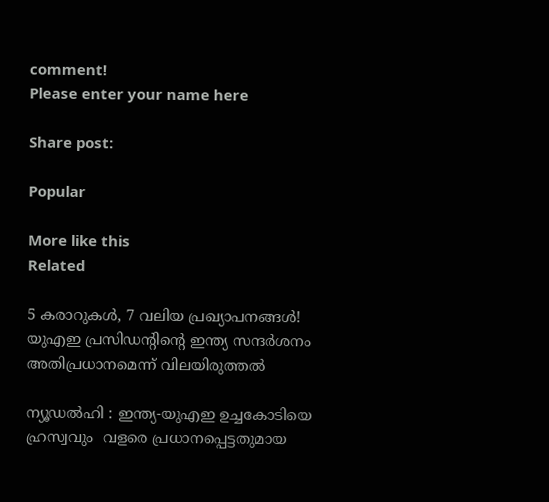comment!
Please enter your name here

Share post:

Popular

More like this
Related

5 കരാറുകൾ, 7 വലിയ പ്രഖ്യാപനങ്ങൾ! യുഎഇ പ്രസിഡൻ്റിൻ്റെ ഇന്ത്യ സന്ദർശനം അതിപ്രധാനമെന്ന് വിലയിരുത്തൽ

ന്യൂഡൽഹി : ഇന്ത്യ-യുഎഇ ഉച്ചകോടിയെ ഹ്രസ്വവും  വളരെ പ്രധാനപ്പെട്ടതുമായ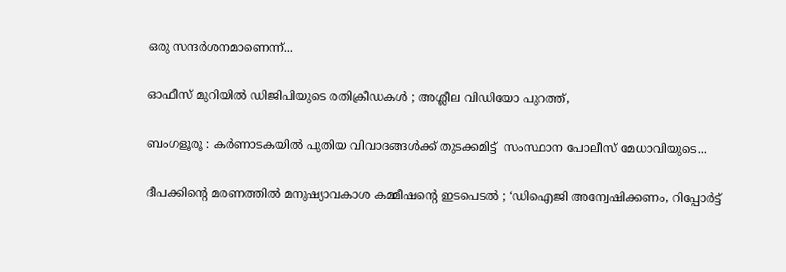ഒരു സന്ദർശനമാണെന്ന്...

ഓഫീസ് മുറിയില്‍ ഡിജിപിയുടെ രതിക്രീഡകൾ ; അശ്ലീല വിഡിയോ പുറത്ത്,

ബംഗളൂരൂ : കര്‍ണാടകയിൽ പുതിയ വിവാദങ്ങൾക്ക് തുടക്കമിട്ട്  സംസ്ഥാന പോലീസ് മേധാവിയുടെ...

ദീപക്കിന്റെ മരണത്തിൽ മനുഷ്യാവകാശ കമ്മീഷന്റെ ഇടപെടൽ ; ‘ഡിഐജി അന്വേഷിക്കണം, റിപ്പോർട്ട്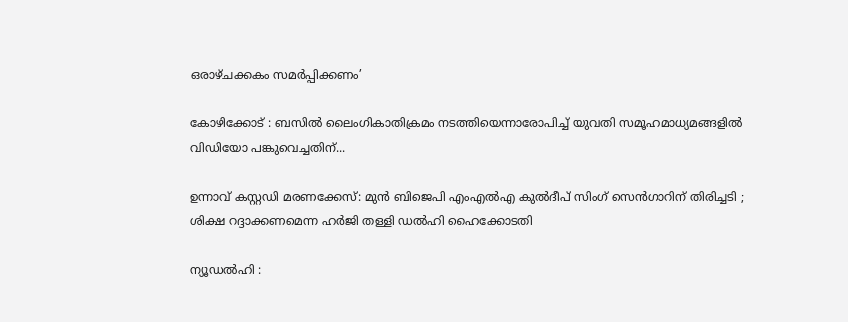ഒരാഴ്ചക്കകം സമർപ്പിക്കണം’

കോഴിക്കോട് : ബസിൽ ലൈംഗികാതിക്രമം നടത്തിയെന്നാരോപിച്ച് യുവതി സമൂഹമാധ്യമങ്ങളിൽ വിഡിയോ പങ്കുവെച്ചതിന്...

ഉന്നാവ് കസ്റ്റഡി മരണക്കേസ്: മുൻ ബിജെപി എംഎൽഎ കുൽദീപ് സിംഗ് സെൻഗാറിന് തിരിച്ചടി ; ശിക്ഷ റദ്ദാക്കണമെന്ന ഹർജി തള്ളി ഡൽഹി ഹൈക്കോടതി

ന്യൂഡൽഹി :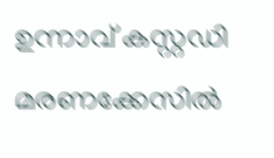ഉന്നാവ് കസ്റ്റഡി മരണക്കേസിൽ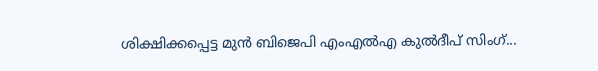ശിക്ഷിക്കപ്പെട്ട മുൻ ബിജെപി എംഎൽഎ കുൽദീപ് സിംഗ്...